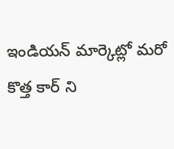ఇండియన్ మార్కెట్లో మరో కొత్త కార్ ని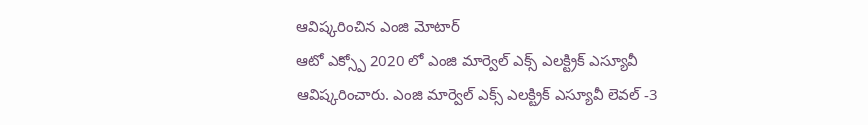ఆవిష్కరించిన ఎంజి మోటార్
ఆటో ఎక్స్పో 2020 లో ఎంజి మార్వెల్ ఎక్స్ ఎలక్ట్రిక్ ఎస్యూవీ ఆవిష్కరించారు. ఎంజి మార్వెల్ ఎక్స్ ఎలక్ట్రిక్ ఎస్యూవీ లెవల్ -3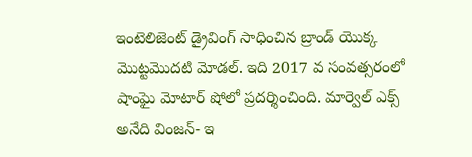ఇంటెలిజెంట్ డ్రైవింగ్ సాధించిన బ్రాండ్ యొక్క మొట్టమొదటి మోడల్. ఇది 2017 వ సంవత్సరంలో షాంఘై మోటార్ షోలో ప్రదర్శించింది. మార్వెల్ ఎక్స్ అనేది వింజన్- ఇ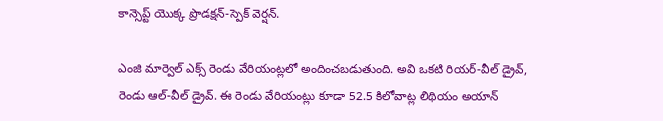కాన్సెప్ట్ యొక్క ప్రొడక్షన్-స్పెక్ వెర్షన్.

ఎంజి మార్వెల్ ఎక్స్ రెండు వేరియంట్లలో అందించబడుతుంది. అవి ఒకటి రియర్-వీల్ డ్రైవ్, రెండు ఆల్-వీల్ డ్రైవ్. ఈ రెండు వేరియంట్లు కూడా 52.5 కిలోవాట్ల లిథియం అయాన్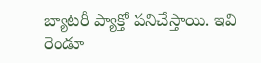బ్యాటరీ ప్యాక్తో పనిచేస్తాయి. ఇవి రెండూ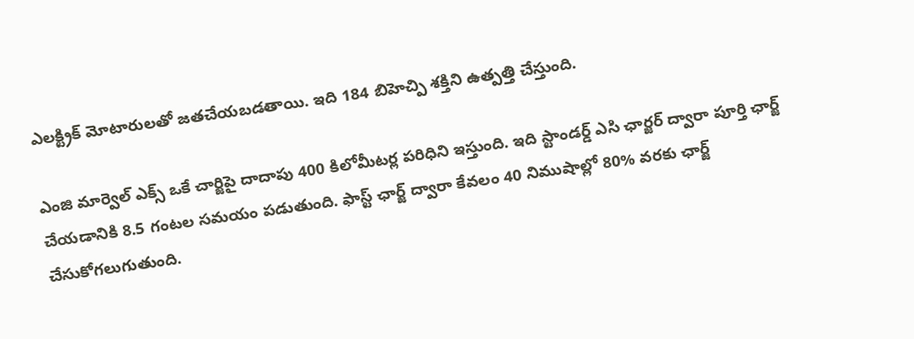ఎలక్ట్రిక్ మోటారులతో జతచేయబడతాయి. ఇది 184 బిహెచ్పి శక్తిని ఉత్పత్తి చేస్తుంది.

ఎంజి మార్వెల్ ఎక్స్ ఒకే చార్జిపై దాదాపు 400 కిలోమీటర్ల పరిధిని ఇస్తుంది. ఇది స్టాండర్డ్ ఎసి ఛార్జర్ ద్వారా పూర్తి ఛార్జ్ చేయడానికి 8.5 గంటల సమయం పడుతుంది. ఫాస్ట్ ఛార్జ్ ద్వారా కేవలం 40 నిముషాల్లో 80% వరకు ఛార్జ్ చేసుకోగలుగుతుంది.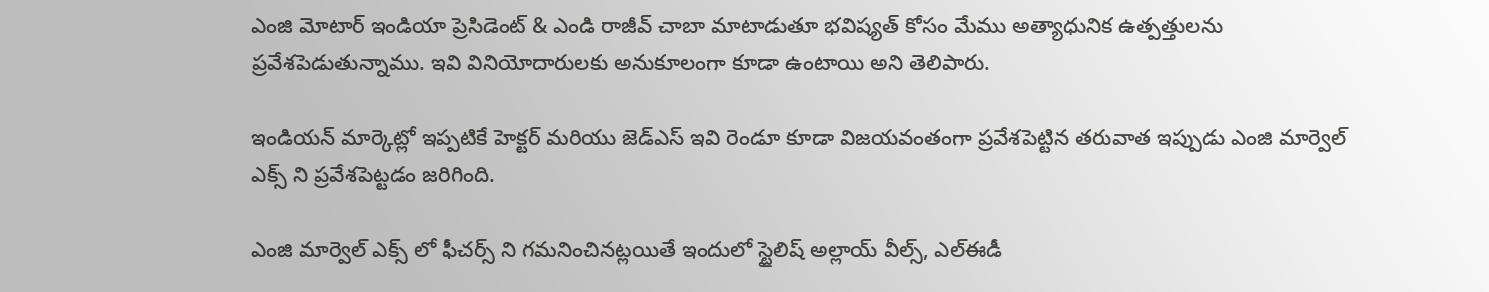ఎంజి మోటార్ ఇండియా ప్రెసిడెంట్ & ఎండి రాజీవ్ చాబా మాటాడుతూ భవిష్యత్ కోసం మేము అత్యాధునిక ఉత్పత్తులను ప్రవేశపెడుతున్నాము. ఇవి వినియోదారులకు అనుకూలంగా కూడా ఉంటాయి అని తెలిపారు.

ఇండియన్ మార్కెట్లో ఇప్పటికే హెక్టర్ మరియు జెడ్ఎస్ ఇవి రెండూ కూడా విజయవంతంగా ప్రవేశపెట్టిన తరువాత ఇప్పుడు ఎంజి మార్వెల్ ఎక్స్ ని ప్రవేశపెట్టడం జరిగింది.

ఎంజి మార్వెల్ ఎక్స్ లో ఫీచర్స్ ని గమనించినట్లయితే ఇందులో స్టైలిష్ అల్లాయ్ వీల్స్, ఎల్ఈడీ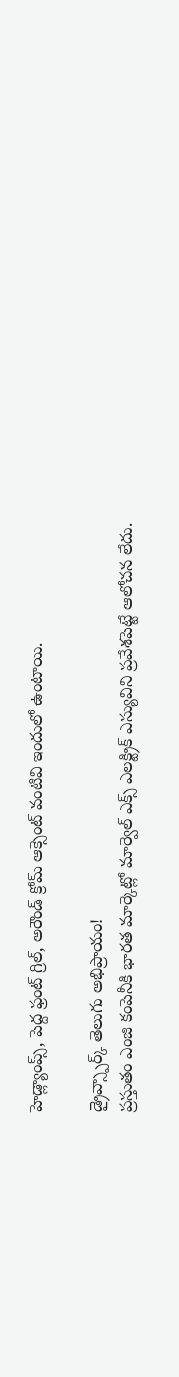హెడ్ల్యాంప్స్, పెద్ద ఫ్రంట్ గ్రిల్, అరౌండ్ క్రోమ్ ఆక్సెంట్ వంటివి ఇందులో ఉంటాయి.

డ్రైవ్స్పార్క్ తెలుగు అభిప్రాయం!
ప్రస్తుతం ఎంజి కంపెనీకి భారత మార్కెట్లో మార్వెల్ ఎక్స్ ఎలక్ట్రిక్ ఎస్యువిని ప్రవేశపెట్టే ఆలోచన లేదు.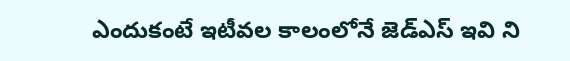ఎందుకంటే ఇటీవల కాలంలోనే జెడ్ఎస్ ఇవి ని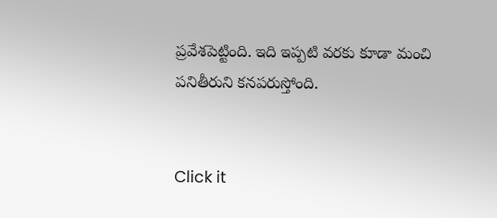ప్రవేశపెట్టింది. ఇది ఇప్పటి వరకు కూడా మంచి పనితీరుని కనపరుస్తోంది.


Click it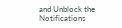and Unblock the Notifications